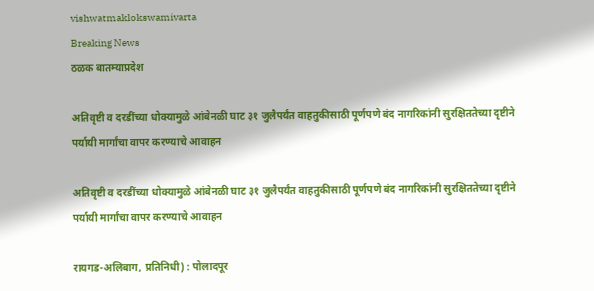vishwatmaklokswamivarta
Breaking News
ठळक बातम्याप्रदेश

अतिवृष्टी व दरडींच्या धोक्यामुळे आंबेनळी घाट ३१ जुलैपर्यंत वाहतुकीसाठी पूर्णपणे बंद नागरिकांनी सुरक्षिततेच्या दृष्टीने पर्यायी मार्गांचा वापर करण्याचे आवाहन

अतिवृष्टी व दरडींच्या धोक्यामुळे आंबेनळी घाट ३१ जुलैपर्यंत वाहतुकीसाठी पूर्णपणे बंद नागरिकांनी सुरक्षिततेच्या दृष्टीने पर्यायी मार्गांचा वापर करण्याचे आवाहन

रायगड-अलिबाग, प्रतिनिधी) : पोलादपूर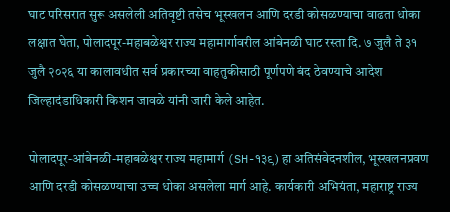घाट परिसरात सुरू असलेली अतिवृष्टी तसेच भूस्खलन आणि दरडी कोसळण्याचा वाढता धोका लक्षात घेता, पोलादपूर-महाबळेश्वर राज्य महामार्गावरील आंबेनळी घाट रस्ता दि. ७ जुलै ते ३१ जुलै २०२६ या कालावधीत सर्व प्रकारच्या वाहतुकीसाठी पूर्णपणे बंद ठेवण्याचे आदेश जिल्हादंडाधिकारी किशन जावळे यांनी जारी केले आहेत.

पोलादपूर-आंबेनळी-महाबळेश्वर राज्य महामार्ग (SH-१३९) हा अतिसंवेदनशील, भूस्खलनप्रवण आणि दरडी कोसळण्याचा उच्च धोका असलेला मार्ग आहे. कार्यकारी अभियंता, महाराष्ट्र राज्य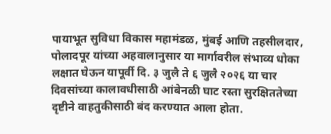पायाभूत सुविधा विकास महामंडळ, मुंबई आणि तहसीलदार, पोलादपूर यांच्या अहवालानुसार या मार्गावरील संभाव्य धोका लक्षात घेऊन यापूर्वी दि. ३ जुलै ते ६ जुलै २०२६ या चार दिवसांच्या कालावधीसाठी आंबेनळी घाट रस्ता सुरक्षिततेच्या दृष्टीने वाहतुकीसाठी बंद करण्यात आला होता.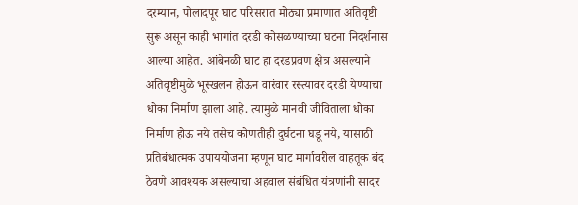दरम्यान, पोलादपूर घाट परिसरात मोठ्या प्रमाणात अतिवृष्टी सुरू असून काही भागांत दरडी कोसळण्याच्या घटना निदर्शनास आल्या आहेत. आंबेनळी घाट हा दरडप्रवण क्षेत्र असल्याने अतिवृष्टीमुळे भूस्खलन होऊन वारंवार रस्त्यावर दरडी येण्याचा धोका निर्माण झाला आहे. त्यामुळे मानवी जीविताला धोका निर्माण होऊ नये तसेच कोणतीही दुर्घटना घडू नये, यासाठी प्रतिबंधात्मक उपाययोजना म्हणून घाट मार्गावरील वाहतूक बंद ठेवणे आवश्यक असल्याचा अहवाल संबंधित यंत्रणांनी सादर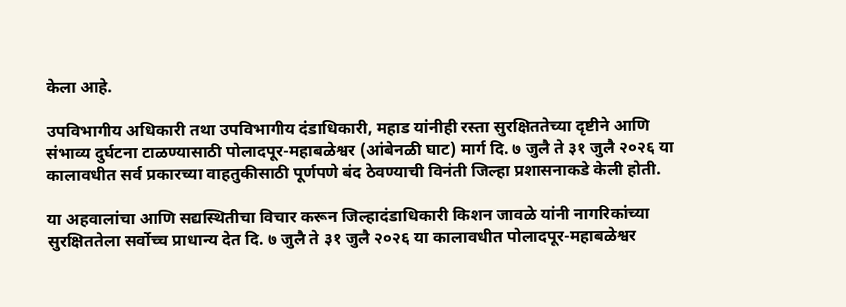केला आहे.

उपविभागीय अधिकारी तथा उपविभागीय दंडाधिकारी, महाड यांनीही रस्ता सुरक्षिततेच्या दृष्टीने आणि संभाव्य दुर्घटना टाळण्यासाठी पोलादपूर-महाबळेश्वर (आंबेनळी घाट) मार्ग दि. ७ जुलै ते ३१ जुलै २०२६ या कालावधीत सर्व प्रकारच्या वाहतुकीसाठी पूर्णपणे बंद ठेवण्याची विनंती जिल्हा प्रशासनाकडे केली होती.

या अहवालांचा आणि सद्यस्थितीचा विचार करून जिल्हादंडाधिकारी किशन जावळे यांनी नागरिकांच्या सुरक्षिततेला सर्वोच्च प्राधान्य देत दि. ७ जुलै ते ३१ जुलै २०२६ या कालावधीत पोलादपूर-महाबळेश्वर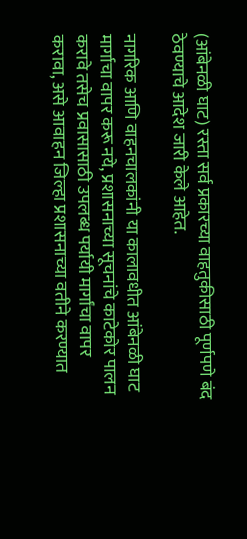(आंबेनळी घाट) रस्ता सर्व प्रकारच्या वाहतुकीसाठी पूर्णपणे बंद ठेवण्याचे आदेश जारी केले आहेत.

नागरिक आणि वाहनचालकांनी या कालावधीत आंबेनळी घाट मार्गाचा वापर करू नये, प्रशासनाच्या सूचनांचे काटेकोर पालन करावे तसेच प्रवासासाठी उपलब्ध पर्यायी मार्गांचा वापर करावा, असे आवाहन जिल्हा प्रशासनाच्या वतीने करण्यात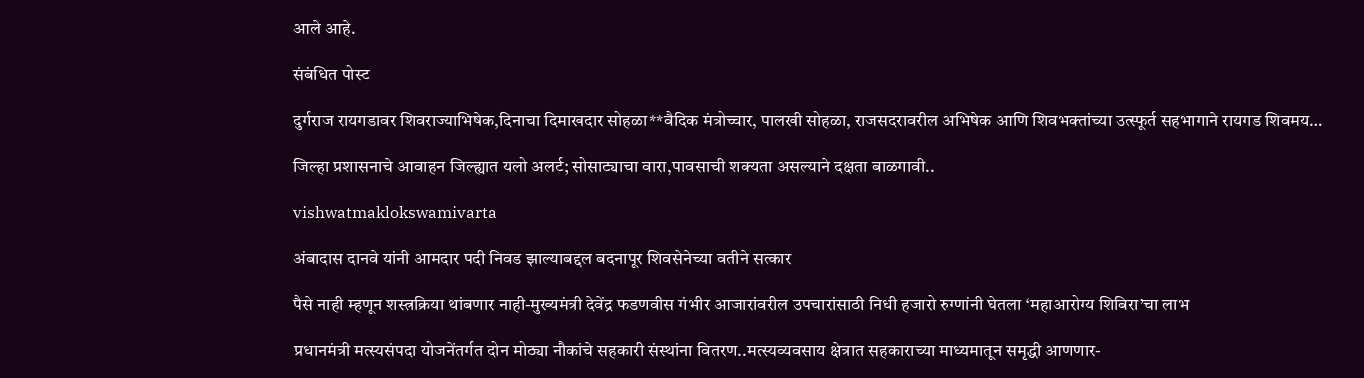आले आहे.

संबंधित पोस्ट

दुर्गराज रायगडावर शिवराज्याभिषेक,दिनाचा दिमाखदार सोहळा**वैदिक मंत्रोच्चार, पालखी सोहळा, राजसदरावरील अभिषेक आणि शिवभक्तांच्या उत्स्फूर्त सहभागाने रायगड शिवमय…

जिल्हा प्रशासनाचे आवाहन जिल्ह्यात यलो अलर्ट; सोसाट्याचा वारा,पावसाची शक्यता असल्याने दक्षता बाळगावी..

vishwatmaklokswamivarta

अंबादास दानवे यांनी आमदार पदी निवड झाल्याबद्दल बदनापूर शिवसेनेच्या वतीने सत्कार

पैसे नाही म्हणून शस्त्रक्रिया थांबणार नाही-मुख्यमंत्री देवेंद्र फडणवीस गंभीर आजारांवरील उपचारांसाठी निधी हजारो रुग्णांनी घेतला ‘महाआरोग्य शिबिरा’चा लाभ

प्रधानमंत्री मत्स्यसंपदा योजनेंतर्गत दोन मोठ्या नौकांचे सहकारी संस्थांना वितरण..मत्स्यव्यवसाय क्षेत्रात सहकाराच्या माध्यमातून समृद्धी आणणार-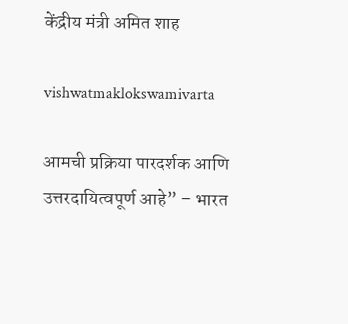केंद्रीय मंत्री अमित शाह

vishwatmaklokswamivarta

आमची प्रक्रिया पारदर्शक आणि उत्तरदायित्वपूर्ण आहे” – भारत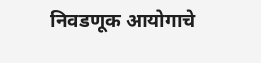निवडणूक आयोगाचे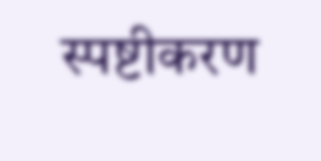स्पष्टीकरण